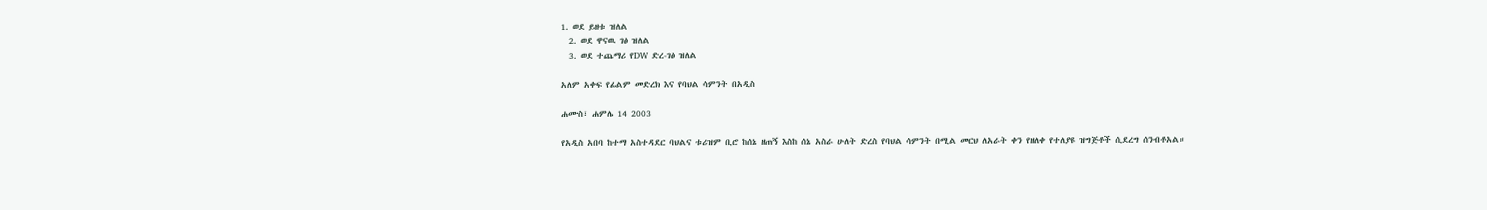1. ወደ ይዘቱ ዝለል
  2. ወደ ዋናዉ ገፅ ዝለል
  3. ወደ ተጨማሪ የDW ድረ-ገፅ ዝለል

አለም አቀፍ የፊልም መድረክ እና የባህል ሳምንት በአዲስ

ሐሙስ፣ ሐምሌ 14 2003

የአዲስ አበባ ከተማ አስተዳደር ባህልና ቱሪዝም ቢሮ ከሰኔ ዘጠኝ እስከ ሰኔ አስራ ሁለት ድረስ የባህል ሳምንት በሚል መርህ ለአራት ቀን የዘለቀ የተለያዩ ዝግጅቶች ሲደረግ ሰንብቶአል።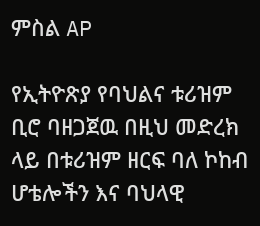ምስል AP

የኢትዮጽያ የባህልና ቱሪዝም ቢሮ ባዘጋጀዉ በዚህ መድረክ ላይ በቱሪዝም ዘርፍ ባለ ኮከብ ሆቴሎችን እና ባህላዊ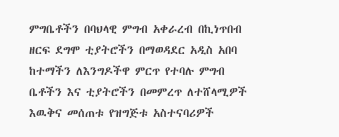ምግቤቶችን በባህላዊ ምግብ አቀራረብ በኪነጥበብ ዘርፍ ደግሞ ቲያትሮችን በማወዳደር አዲስ አበባ ከተማችን ለእንግዶችዋ ምርጥ የተባሉ ምግብ ቤቶችን እና ቲያትሮችን በመምረጥ ለተሸላሚዎች እዉቅና መሰጠቱ የዝግጅቱ አስተናባሪዎች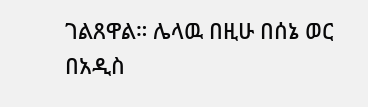ገልጸዋል። ሌላዉ በዚሁ በሰኔ ወር በአዲስ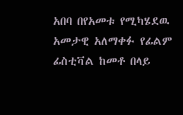አበባ በየአመቱ የሚካሄደዉ አመታዊ አለማቀፉ የፊልም ፊስቲቫል ከመቶ በላይ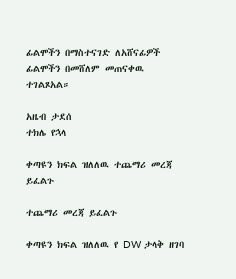ፊልሞችን በማስተናገድ ለአሸናፊዎች ፊልሞችን በመሸለም መጠናቀዉ ተገልጾአል።

አዜብ ታደሰ
ተክሌ የኋላ

ቀጣዩን ክፍል ዝለለዉ ተጨማሪ መረጃ ይፈልጉ

ተጨማሪ መረጃ ይፈልጉ

ቀጣዩን ክፍል ዝለለዉ የ DW ታላቅ ዘገባ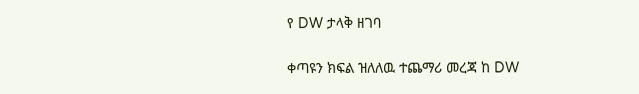የ DW ታላቅ ዘገባ

ቀጣዩን ክፍል ዝለለዉ ተጨማሪ መረጃ ከ DW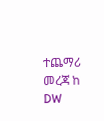ተጨማሪ መረጃ ከ DW